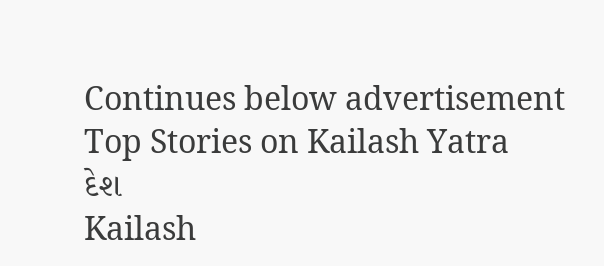Continues below advertisement
Top Stories on Kailash Yatra
દેશ
Kailash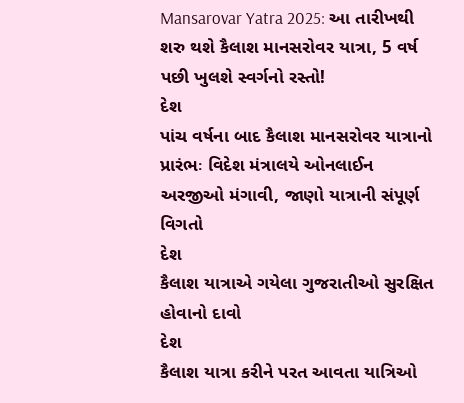Mansarovar Yatra 2025: આ તારીખથી શરુ થશે કૈલાશ માનસરોવર યાત્રા, 5 વર્ષ પછી ખુલશે સ્વર્ગનો રસ્તો!
દેશ
પાંચ વર્ષના બાદ કૈલાશ માનસરોવર યાત્રાનો પ્રારંભઃ વિદેશ મંત્રાલયે ઓનલાઈન અરજીઓ મંગાવી, જાણો યાત્રાની સંપૂર્ણ વિગતો
દેશ
કૈલાશ યાત્રાએ ગયેલા ગુજરાતીઓ સુરક્ષિત હોવાનો દાવો
દેશ
કૈલાશ યાત્રા કરીને પરત આવતા યાત્રિઓ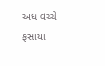અધ વચ્ચે ફસાયા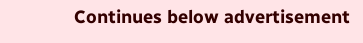Continues below advertisement